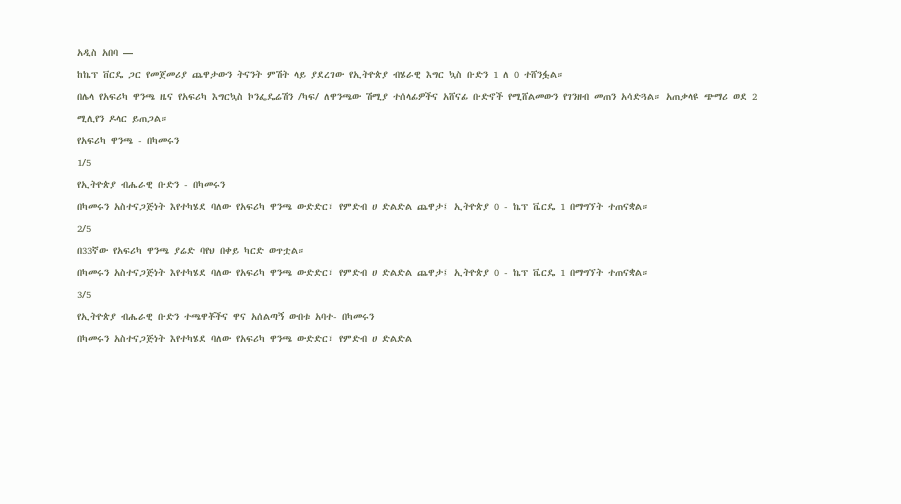አዲስ አበባ —
ከኬፕ ቨርዴ ጋር የመጀመሪያ ጨዋታውን ትናንት ምሽት ላይ ያደረገው የኢትዮጵያ ብሄራዊ እግር ኳስ ቡድን 1 ለ 0 ተሸንፏል።
በሌላ የአፍሪካ ዋንጫ ዜና የአፍሪካ እግርኳስ ኮንፌዴሬሽን /ካፍ/ ለዋንጫው ሽሚያ ተሰላፊዎችና አሸናፊ ቡድኖች የሚሸልመውን የገንዘብ መጠን አሳድጓል። አጠቃላዩ ጭማሪ ወደ 2 ሚሊየን ዶላር ይጠጋል።
የአፍሪካ ዋንጫ - በካመሩን
1/5
የኢትዮጵያ ብሔራዊ ቡድን - በካመሩን
በካመሩን አስተናጋጅነት እየተካሄደ ባለው የአፍሪካ ዋንጫ ውድድር፣ የምድብ ሀ ድልድል ጨዋታ፤ ኢትዮጵያ 0 - ኬፕ ቬርዴ 1 በማግኘት ተጠናቋል።
2/5
በ33ኛው የአፍሪካ ዋንጫ ያሬድ ባየህ በቀይ ካርድ ወጥቷል።
በካመሩን አስተናጋጅነት እየተካሄደ ባለው የአፍሪካ ዋንጫ ውድድር፣ የምድብ ሀ ድልድል ጨዋታ፤ ኢትዮጵያ 0 - ኬፕ ቬርዴ 1 በማግኘት ተጠናቋል።
3/5
የኢትዮጵያ ብሔራዊ ቡድን ተጫዋቾችና ዋና አሰልጣኝ ውበቱ አባተ- በካመሩን
በካመሩን አስተናጋጅነት እየተካሄደ ባለው የአፍሪካ ዋንጫ ውድድር፣ የምድብ ሀ ድልድል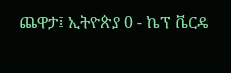ጨዋታ፤ ኢትዮጵያ 0 - ኬፕ ቬርዴ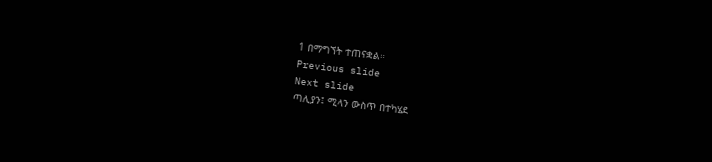1 በማግኘት ተጠናቋል።
Previous slide
Next slide
ጣሊያን፤ ሚላን ውስጥ በተካሄደ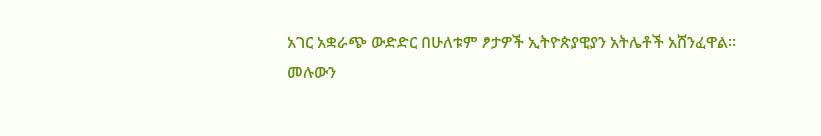አገር አቋራጭ ውድድር በሁለቱም ፆታዎች ኢትዮጵያዊያን አትሌቶች አሸንፈዋል።
መሉውን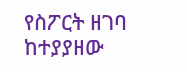የስፖርት ዘገባ ከተያያዘው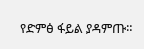የድምፅ ፋይል ያዳምጡ።